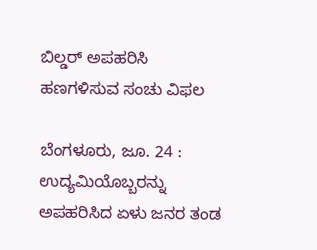ಬಿಲ್ಡರ್ ಅಪಹರಿಸಿ ಹಣಗಳಿಸುವ ಸಂಚು ವಿಫಲ

ಬೆಂಗಳೂರು, ಜೂ. 24 : ಉದ್ಯಮಿಯೊಬ್ಬರನ್ನು ಅಪಹರಿಸಿದ ಏಳು ಜನರ ತಂಡ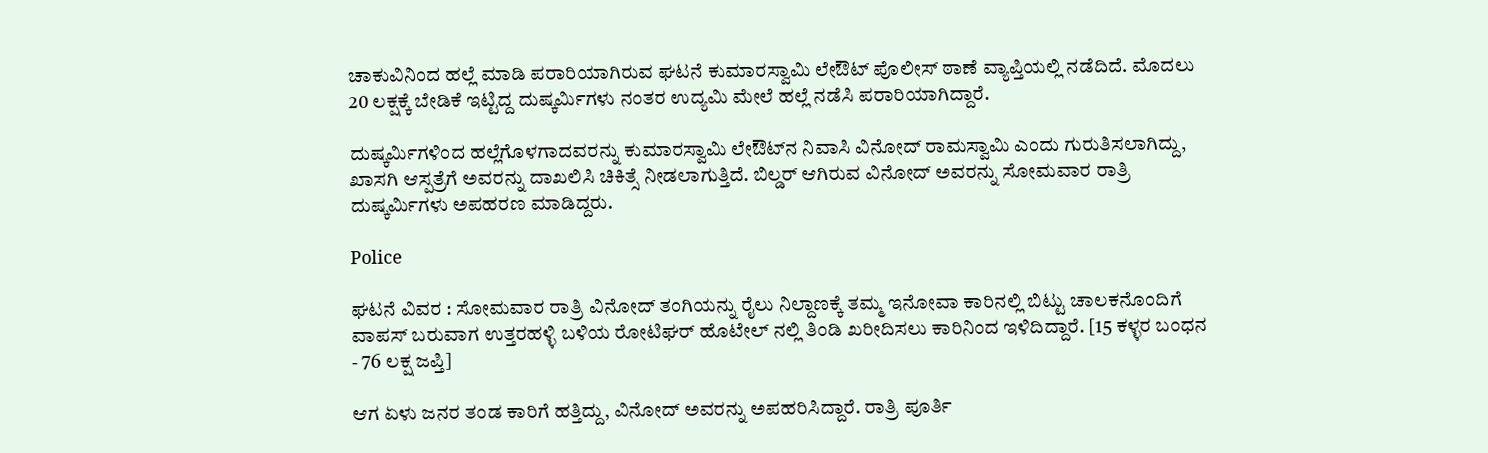ಚಾಕುವಿನಿಂದ ಹಲ್ಲೆ ಮಾಡಿ ಪರಾರಿಯಾಗಿರುವ ಘಟನೆ ಕುಮಾರಸ್ವಾಮಿ ಲೇಔಟ್ ಪೊಲೀಸ್ ಠಾಣೆ ವ್ಯಾಪ್ತಿಯಲ್ಲಿ ನಡೆದಿದೆ. ಮೊದಲು 20 ಲಕ್ಷಕ್ಕೆ ಬೇಡಿಕೆ ಇಟ್ಟಿದ್ದ ದುಷ್ಕರ್ಮಿಗಳು ನಂತರ ಉದ್ಯಮಿ ಮೇಲೆ ಹಲ್ಲೆ ನಡೆಸಿ ಪರಾರಿಯಾಗಿದ್ದಾರೆ.

ದುಷ್ಕರ್ಮಿಗಳಿಂದ ಹಲ್ಲೆಗೊಳಗಾದವರನ್ನು ಕುಮಾರಸ್ವಾಮಿ ಲೇಔಟ್‌ನ ನಿವಾಸಿ ವಿನೋದ್ ರಾಮಸ್ವಾಮಿ ಎಂದು ಗುರುತಿಸಲಾಗಿದ್ದು, ಖಾಸಗಿ ಆಸ್ಪತ್ರೆಗೆ ಅವರನ್ನು ದಾಖಲಿಸಿ ಚಿಕಿತ್ಸೆ ನೀಡಲಾಗುತ್ತಿದೆ. ಬಿಲ್ಡರ್ ಆಗಿರುವ ವಿನೋದ್ ಅವರನ್ನು ಸೋಮವಾರ ರಾತ್ರಿ ದುಷ್ಕರ್ಮಿಗಳು ಅಪಹರಣ ಮಾಡಿದ್ದರು.

Police

ಘಟನೆ ವಿವರ : ಸೋಮವಾರ ರಾತ್ರಿ ವಿನೋದ್ ತಂಗಿಯನ್ನು ರೈಲು ನಿಲ್ದಾಣಕ್ಕೆ ತಮ್ಮ ಇನೋವಾ ಕಾರಿನಲ್ಲಿ ಬಿಟ್ಟು ಚಾಲಕನೊಂದಿಗೆ ವಾಪಸ್ ಬರುವಾಗ ಉತ್ತರಹಳ್ಳಿ ಬಳಿಯ ರೋಟಿಘರ್ ಹೊಟೇಲ್‌ ನಲ್ಲಿ ತಿಂಡಿ ಖರೀದಿಸಲು ಕಾರಿನಿಂದ ಇಳಿದಿದ್ದಾರೆ. [15 ಕಳ್ಳರ ಬಂಧನ - 76 ಲಕ್ಷ ಜಪ್ತಿ]

ಆಗ ಏಳು ಜನರ ತಂಡ ಕಾರಿಗೆ ಹತ್ತಿದ್ದು, ವಿನೋದ್ ಅವರನ್ನು ಅಪಹರಿಸಿದ್ದಾರೆ. ರಾತ್ರಿ ಪೂರ್ತಿ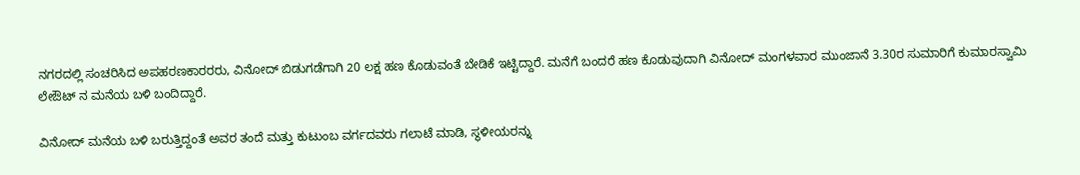ನಗರದಲ್ಲಿ ಸಂಚರಿಸಿದ ಅಪಹರಣಕಾರರರು, ವಿನೋದ್ ಬಿಡುಗಡೆಗಾಗಿ 20 ಲಕ್ಷ ಹಣ ಕೊಡುವಂತೆ ಬೇಡಿಕೆ ಇಟ್ಟಿದ್ದಾರೆ. ಮನೆಗೆ ಬಂದರೆ ಹಣ ಕೊಡುವುದಾಗಿ ವಿನೋದ್ ಮಂಗಳವಾರ ಮುಂಜಾನೆ 3.30ರ ಸುಮಾರಿಗೆ ಕುಮಾರಸ್ವಾಮಿ ಲೇಔಟ್ ನ ಮನೆಯ ಬಳಿ ಬಂದಿದ್ದಾರೆ.

ವಿನೋದ್ ಮನೆಯ ಬಳಿ ಬರುತ್ತಿದ್ದಂತೆ ಅವರ ತಂದೆ ಮತ್ತು ಕುಟುಂಬ ವರ್ಗದವರು ಗಲಾಟೆ ಮಾಡಿ, ಸ್ಥಳೀಯರನ್ನು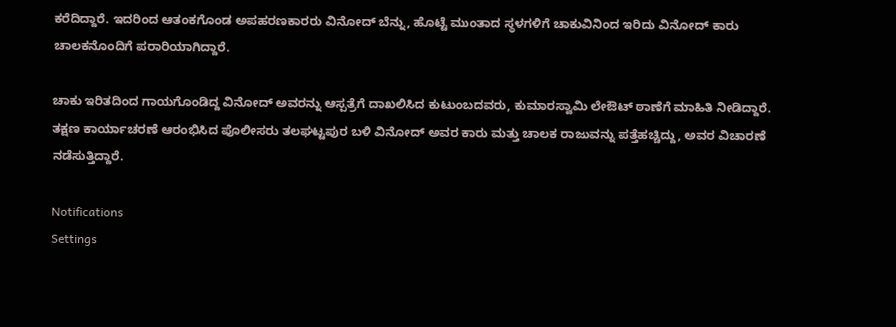ಕರೆದಿದ್ದಾರೆ. ಇದರಿಂದ ಆತಂಕಗೊಂಡ ಅಪಹರಣಕಾರರು ವಿನೋದ್ ಬೆನ್ನು, ಹೊಟ್ಟೆ ಮುಂತಾದ ಸ್ಥಳಗಳಿಗೆ ಚಾಕುವಿನಿಂದ ಇರಿದು ವಿನೋದ್ ಕಾರು ಚಾಲಕನೊಂದಿಗೆ ಪರಾರಿಯಾಗಿದ್ದಾರೆ.

ಚಾಕು ಇರಿತದಿಂದ ಗಾಯಗೊಂಡಿದ್ದ ವಿನೋದ್ ಅವರನ್ನು ಆಸ್ಪತ್ರೆಗೆ ದಾಖಲಿಸಿದ ಕುಟುಂಬದವರು, ಕುಮಾರಸ್ವಾಮಿ ಲೇಔಟ್ ಠಾಣೆಗೆ ಮಾಹಿತಿ ನೀಡಿದ್ದಾರೆ. ತಕ್ಷಣ ಕಾರ್ಯಾಚರಣೆ ಆರಂಭಿಸಿದ ಪೊಲೀಸರು ತಲಘಟ್ಟಪುರ ಬಳಿ ವಿನೋದ್ ಅವರ ಕಾರು ಮತ್ತು ಚಾಲಕ ರಾಜುವನ್ನು ಪತ್ತೆಹಚ್ಚಿದ್ದು, ಅವರ ವಿಚಾರಣೆ ನಡೆಸುತ್ತಿದ್ದಾರೆ.

Notifications
Settings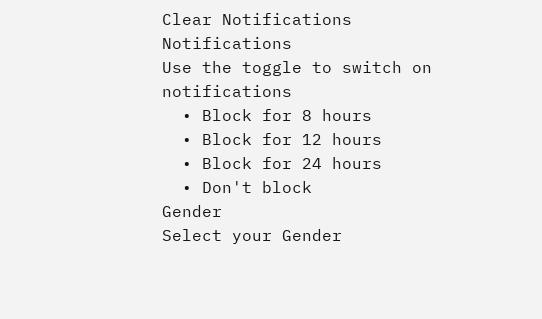Clear Notifications
Notifications
Use the toggle to switch on notifications
  • Block for 8 hours
  • Block for 12 hours
  • Block for 24 hours
  • Don't block
Gender
Select your Gender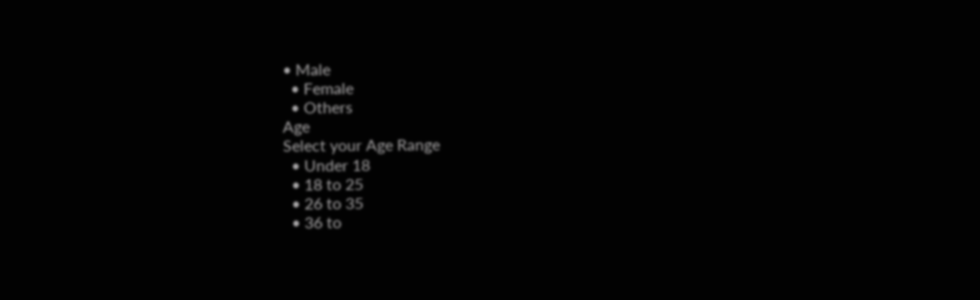• Male
  • Female
  • Others
Age
Select your Age Range
  • Under 18
  • 18 to 25
  • 26 to 35
  • 36 to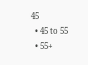45
  • 45 to 55
  • 55+